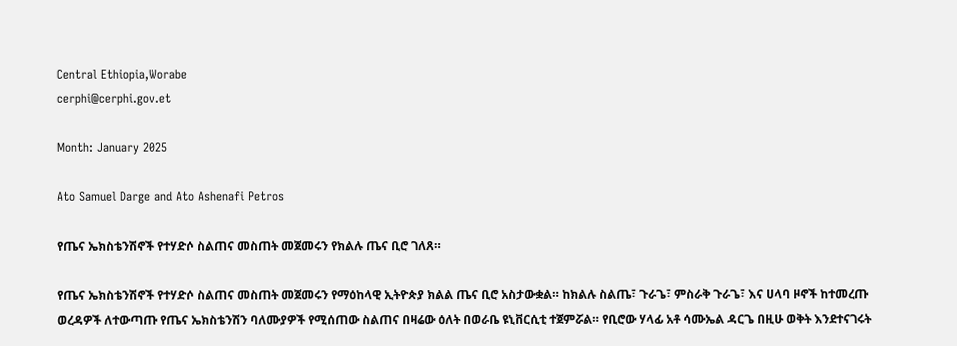Central Ethiopia,Worabe
cerphi@cerphi.gov.et

Month: January 2025

Ato Samuel Darge and Ato Ashenafi Petros

የጤና ኤክስቴንሽኖች የተሃድሶ ስልጠና መስጠት መጀመሩን የክልሉ ጤና ቢሮ ገለጸ።

የጤና ኤክስቴንሽኖች የተሃድሶ ስልጠና መስጠት መጀመሩን የማዕከላዊ ኢትዮጵያ ክልል ጤና ቢሮ አስታውቋል። ከክልሉ ስልጤ፣ ጉራጌ፣ ምስራቅ ጉራጌ፣ እና ሀላባ ዞኖች ከተመረጡ ወረዳዎች ለተውጣጡ የጤና ኤክስቴንሽን ባለሙያዎች የሚሰጠው ስልጠና በዛሬው ዕለት በወራቤ ዩኒቨርሲቲ ተጀምሯል። የቢሮው ሃላፊ አቶ ሳሙኤል ዳርጌ በዚሁ ወቅት እንደተናገሩት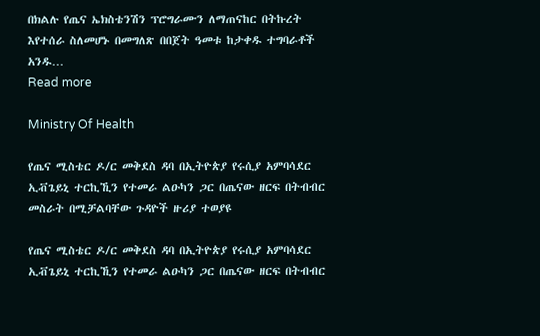በክልሉ የጤና ኤክስቴንሽን ፕሮግራሙን ለማጠናከር በትኩረት እየተሰራ ስለመሆኑ በመግለጽ በበጀት ዓመቱ ከታቀዱ ተግባራቶች አንዱ…
Read more

Ministry Of Health

የጤና ሚስቴር ዶ/ር መቅደስ ዳባ በኢትዮጵያ የሩሲያ አምባሳደር ኢቭጌይኒ ተርኪኺን የተመራ ልዑካን ጋር በጤናው ዘርፍ በትብብር መስራት በሚቻልባቸው ጉዳዮች ዙሪያ ተወያዩ

የጤና ሚስቴር ዶ/ር መቅደስ ዳባ በኢትዮጵያ የሩሲያ አምባሳደር ኢቭጌይኒ ተርኪኺን የተመራ ልዑካን ጋር በጤናው ዘርፍ በትብብር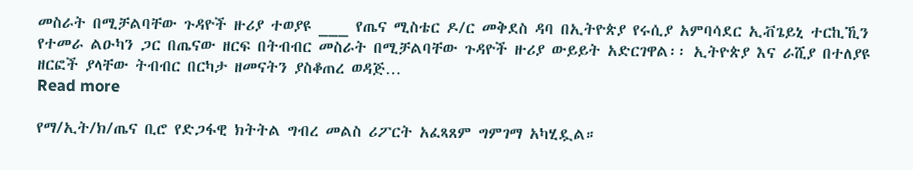መስራት በሚቻልባቸው ጉዳዮች ዙሪያ ተወያዩ ___ የጤና ሚስቴር ዶ/ር መቅደስ ዳባ በኢትዮጵያ የሩሲያ አምባሳደር ኢቭጌይኒ ተርኪኺን የተመራ ልዑካን ጋር በጤናው ዘርፍ በትብብር መስራት በሚቻልባቸው ጉዳዮች ዙሪያ ውይይት አድርገዋል፡፡ ኢትዮጵያ እና ራሺያ በተለያዩ ዘርፎች ያላቸው ትብብር በርካታ ዘመናትን ያስቆጠረ ወዳጅ…
Read more

የማ/ኢት/ክ/ጤና ቢሮ የድጋፋዊ ክትትል ግብረ መልስ ሪፖርት አፈጻጸም ግምገማ አካሂዷል።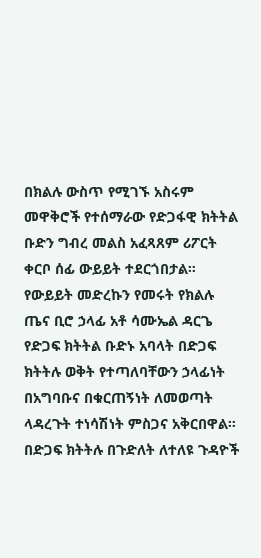በክልሉ ውስጥ የሚገኙ አስሩም መዋቅሮች የተሰማራው የድጋፋዊ ክትትል ቡድን ግብረ መልስ አፈጻጸም ሪፖርት ቀርቦ ሰፊ ውይይት ተደርጎበታል። የውይይት መድረኩን የመሩት የክልሉ ጤና ቢሮ ኃላፊ አቶ ሳሙኤል ዳርጌ የድጋፍ ክትትል ቡድኑ አባላት በድጋፍ ክትትሉ ወቅት የተጣለባቸውን ኃላፊነት በአግባቡና በቁርጠኝነት ለመወጣት ላዳረጉት ተነሳሽነት ምስጋና አቅርበዋል። በድጋፍ ክትትሉ በጉድለት ለተለዩ ጉዳዮች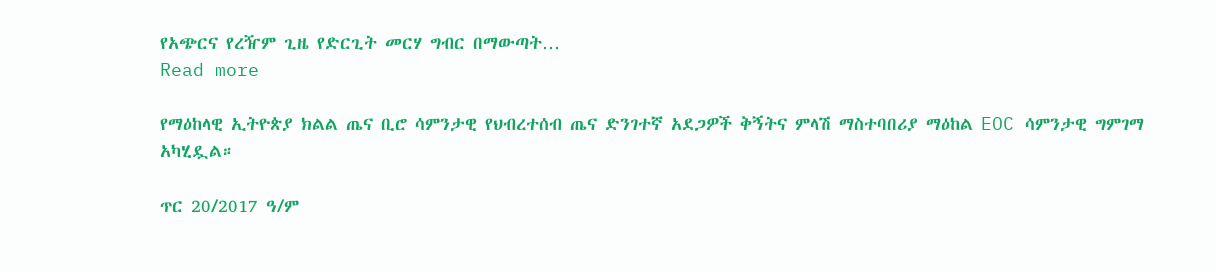የአጭርና የረዥም ጊዜ የድርጊት መርሃ ግብር በማውጣት…
Read more

የማዕከላዊ ኢትዮጵያ ክልል ጤና ቢሮ ሳምንታዊ የህብረተሰብ ጤና ድንገተኛ አደጋዎች ቅኝትና ምላሽ ማስተባበሪያ ማዕከል EOC ሳምንታዊ ግምገማ አካሂዷል።

ጥር 20/2017 ዓ/ም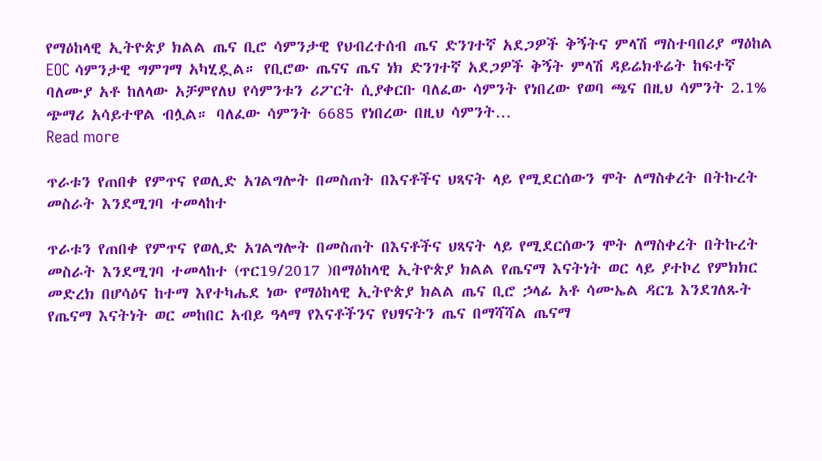የማዕከላዊ ኢትዮጵያ ክልል ጤና ቢሮ ሳምንታዊ የህብረተሰብ ጤና ድንገተኛ አደጋዎች ቅኝትና ምላሽ ማስተባበሪያ ማዕከል EOC ሳምንታዊ ግምገማ አካሂዷል። የቢሮው ጤናና ጤና ነክ ድንገተኛ አደጋዎች ቅኝት ምላሽ ዳይሬክቶሬት ከፍተኛ ባለሙያ አቶ ከለላው አቻምየለህ የሳምንቱን ሪፖርት ሲያቀርቡ ባለፈው ሳምንት የነበረው የወባ ጫና በዚህ ሳምንት 2.1% ጭማሪ አሳይተዋል ብሏል። ባለፈው ሳምንት 6685 የነበረው በዚህ ሳምንት…
Read more

ጥራቱን የጠበቀ የምጥና የወሊድ አገልግሎት በመስጠት በእናቶችና ህጻናት ላይ የሚደርሰውን ሞት ለማስቀረት በትኩረት መስራት እንደሚገባ ተመላከተ

ጥራቱን የጠበቀ የምጥና የወሊድ አገልግሎት በመስጠት በእናቶችና ህጻናት ላይ የሚደርሰውን ሞት ለማስቀረት በትኩረት መስራት እንደሚገባ ተመላከተ (ጥር19/2017 )በማዕከላዊ ኢትዮጵያ ክልል የጤናማ እናትነት ወር ላይ ያተኮረ የምክክር መድረክ በሆሳዕና ከተማ እየተካሔደ ነው የማዕከላዊ ኢትዮጵያ ክልል ጤና ቢሮ ኃላፊ አቶ ሳሙኤል ዳርጌ እንደገለጹት የጤናማ እናትነት ወር መከበር አብይ ዓላማ የእናቶችንና የህፃናትን ጤና በማሻሻል ጤናማ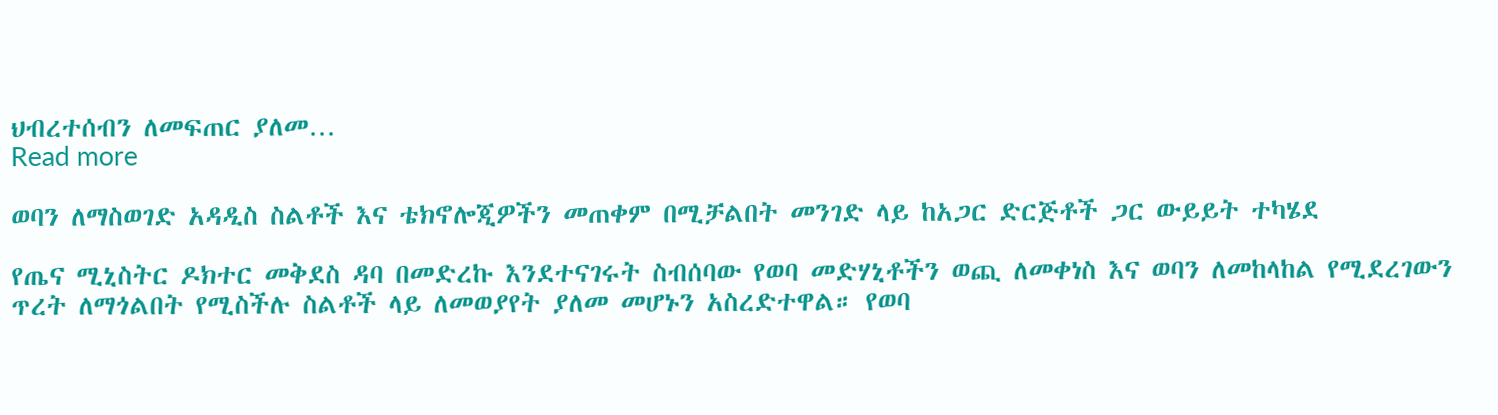ህብረተሰብን ለመፍጠር ያለመ…
Read more

ወባን ለማስወገድ አዳዲስ ስልቶች እና ቴክኖሎጂዎችን መጠቀም በሚቻልበት መንገድ ላይ ከአጋር ድርጅቶች ጋር ውይይት ተካሄደ

የጤና ሚኒስትር ዶክተር መቅደስ ዳባ በመድረኩ እንደተናገሩት ስብሰባው የወባ መድሃኒቶችን ወጪ ለመቀነስ እና ወባን ለመከላከል የሚደረገውን ጥረት ለማጎልበት የሚስችሉ ስልቶች ላይ ለመወያየት ያለመ መሆኑን አስረድተዋል። የወባ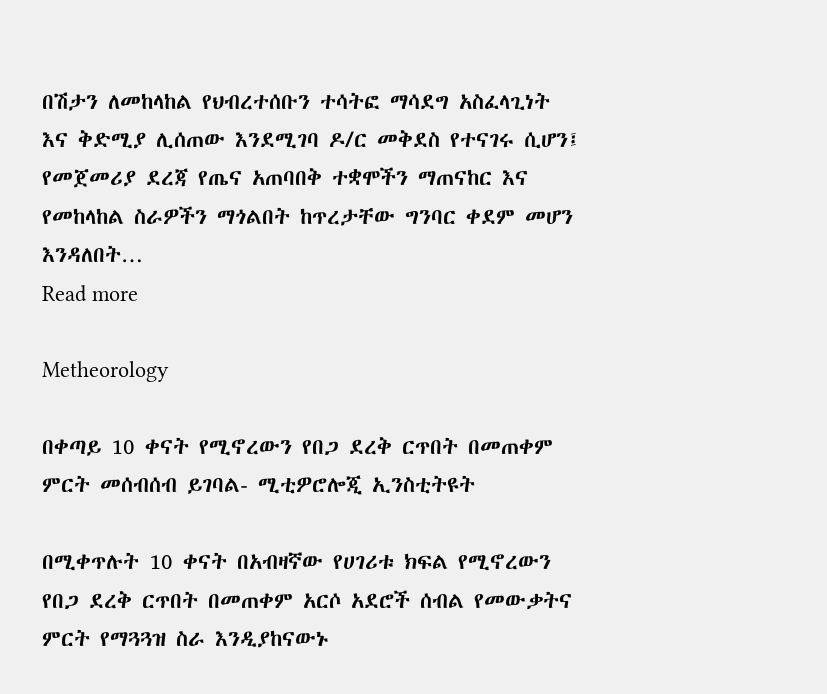በሽታን ለመከላከል የህብረተሰቡን ተሳትፎ ማሳደግ አስፈላጊነት እና ቅድሚያ ሊሰጠው እንደሚገባ ዶ/ር መቅደስ የተናገሩ ሲሆን፤ የመጀመሪያ ደረጃ የጤና አጠባበቅ ተቋሞችን ማጠናከር እና የመከላከል ስራዎችን ማጎልበት ከጥረታቸው ግንባር ቀደም መሆን እንዳለበት…
Read more

Metheorology

በቀጣይ 10 ቀናት የሚኖረውን የበጋ ደረቅ ርጥበት በመጠቀም ምርት መሰብሰብ ይገባል- ሚቲዎሮሎጂ ኢንስቲትዩት

በሚቀጥሉት 10 ቀናት በአብዛኛው የሀገሪቱ ክፍል የሚኖረውን የበጋ ደረቅ ርጥበት በመጠቀም አርሶ አደሮች ሰብል የመውቃትና ምርት የማጓጓዝ ስራ እንዲያከናውኑ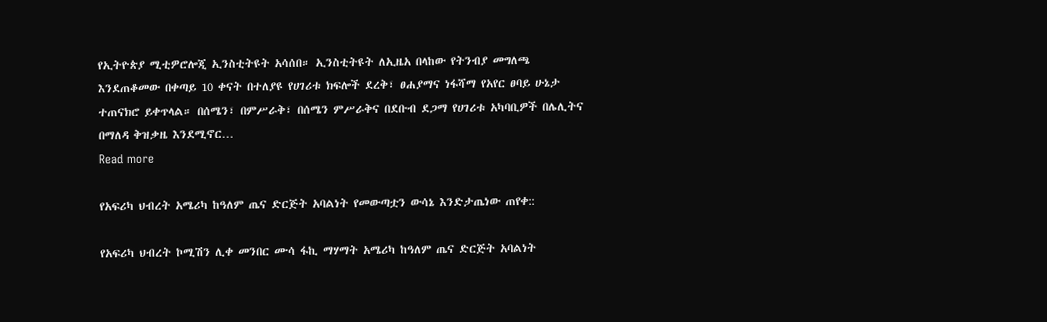የኢትዮጵያ ሚቲዎሮሎጂ ኢንስቲትዩት አሳሰበ። ኢንስቲትዩት ለኢዜአ በላከው የትንብያ መግለጫ እንደጠቆመው በቀጣይ 10 ቀናት በተለያዩ የሀገሪቱ ክፍሎች ደረቅ፣ ፀሐያማና ነፋሻማ የአየር ፀባይ ሁኔታ ተጠናክሮ ይቀጥላል። በሰሜን፣ በምሥራቅ፣ በሰሜን ምሥራቅና በደቡብ ደጋማ የሀገሪቱ አካባቢዎች በሌሊትና በማለዳ ቅዝቃዜ እንደሚኖር…
Read more

የአፍሪካ ህብረት አሜሪካ ከዓለም ጤና ድርጅት አባልነት የመውጣቷን ውሳኔ እንድታጤነው ጠየቀ::

የአፍሪካ ህብረት ኮሚሽን ሊቀ መንበር ሙሳ ፋኪ ማሃማት አሜሪካ ከዓለም ጤና ድርጅት አባልነት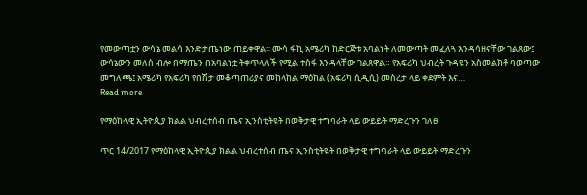የመውጣቷን ውሳኔ መልሳ እንድታጤነው ጠይቀዋል፡፡ ሙሳ ፋኪ አሜሪካ ከድርጅቱ አባልነት ለመውጣት መፈለጓ እንዳሳዘናቸው ገልጸው፤ ውሳኔውን መለስ ብሎ በማጤን በአባልነቷ ትቀጥላለች የሚል ተስፋ እንዳላቸው ገልጸዋል። የአፍሪካ ህብረት ጉዳዩን አስመልክቶ ባወጣው መግለጫ፤ አሜሪካ የአፍሪካ የበሽታ መቆጣጠሪያና መከላከል ማዕከል (አፍሪካ ሲዲሲ) መስረታ ላይ ቀደምት እና…
Read more

የማዕከላዊ ኢትዮጲያ ክልል ህብረተሰብ ጤና ኢንስቲትዩት በወቅታዊ ተግባራት ላይ ውይይት ማድረጉን ገለፀ

ጥር 14/2017 የማዕከላዊ ኢትዮጲያ ክልል ህብረተሰብ ጤና ኢንስቲትዩት በወቅታዊ ተግባራት ላይ ውይይት ማድረጉን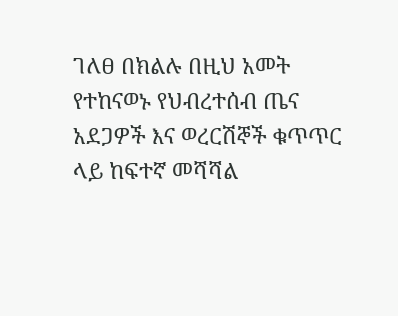ገለፀ በክልሉ በዚህ አመት የተከናወኑ የህብረተሰብ ጤና አደጋዎች እና ወረርሽኞች ቁጥጥር ላይ ከፍተኛ መሻሻል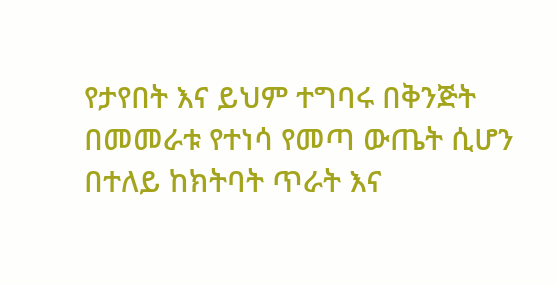የታየበት እና ይህም ተግባሩ በቅንጅት በመመራቱ የተነሳ የመጣ ውጤት ሲሆን በተለይ ከክትባት ጥራት እና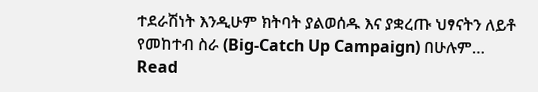ተደራሽነት እንዲሁም ክትባት ያልወሰዱ እና ያቋረጡ ህፃናትን ለይቶ የመከተብ ስራ (Big-Catch Up Campaign) በሁሉም…
Read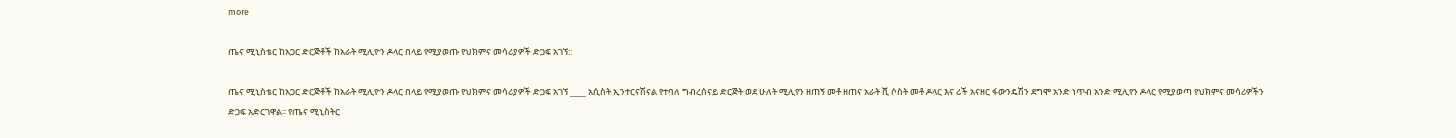more

ጤና ሚኒስቴር ከአጋር ድርጅቶች ከአራት ሚሊዮን ዶላር በላይ የሚያወጡ የህክምና መሳሪያዎች ድጋፍ አገኘ::

ጤና ሚኒስቴር ከአጋር ድርጅቶች ከአራት ሚሊዮን ዶላር በላይ የሚያወጡ የህክምና መሳሪያዎች ድጋፍ አገኘ ____ አሲስት ኢንተርናሽናል የተባለ ግብረሰናይ ድርጅት ወደ ሁለት ሚሊየን ዘጠኝ መቶ ዘጠና አራት ሺ ሶስት መቶ ዶላር እና ሪች አናዘር ፋውንዴሽን ደግሞ አንድ ነጥብ አንድ ሚሊየን ዶላር የሚያወጣ የህክምና መሳሪዎችን ድጋፍ አድርገዋል፡፡ የጤና ሚኒስትር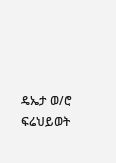ዴኤታ ወ/ሮ ፍሬህይወት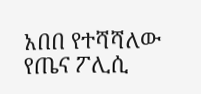አበበ የተሻሻለው የጤና ፖሊሲ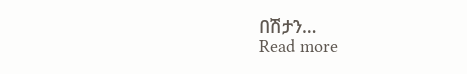በሽታን…
Read more